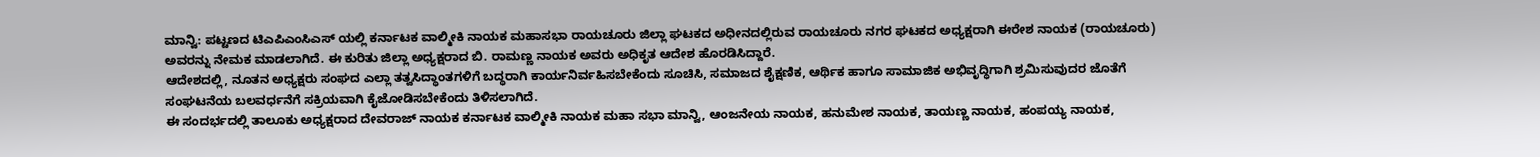ಮಾನ್ವಿ: ಪಟ್ಟಣದ ಟಿಎ‌ಪಿಎಂಸಿಎಸ್ ಯಲ್ಲಿ ಕರ್ನಾಟಕ ವಾಲ್ಮೀಕಿ ನಾಯಕ ಮಹಾಸಭಾ ರಾಯಚೂರು ಜಿಲ್ಲಾ ಘಟಕದ ಅಧೀನದಲ್ಲಿರುವ ರಾಯಚೂರು ನಗರ ಘಟಕದ ಅಧ್ಯಕ್ಷರಾಗಿ ಈರೇಶ ನಾಯಕ (ರಾಯಚೂರು) ಅವರನ್ನು ನೇಮಕ ಮಾಡಲಾಗಿದೆ. ಈ ಕುರಿತು ಜಿಲ್ಲಾ ಅಧ್ಯಕ್ಷರಾದ ಬಿ. ರಾಮಣ್ಣ ನಾಯಕ ಅವರು ಅಧಿಕೃತ ಆದೇಶ ಹೊರಡಿಸಿದ್ದಾರೆ.
ಆದೇಶದಲ್ಲಿ, ನೂತನ ಅಧ್ಯಕ್ಷರು ಸಂಘದ ಎಲ್ಲಾ ತತ್ವಸಿದ್ಧಾಂತಗಳಿಗೆ ಬದ್ಧರಾಗಿ ಕಾರ್ಯನಿರ್ವಹಿಸಬೇಕೆಂದು ಸೂಚಿಸಿ, ಸಮಾಜದ ಶೈಕ್ಷಣಿಕ, ಆರ್ಥಿಕ ಹಾಗೂ ಸಾಮಾಜಿಕ ಅಭಿವೃದ್ಧಿಗಾಗಿ ಶ್ರಮಿಸುವುದರ ಜೊತೆಗೆ ಸಂಘಟನೆಯ ಬಲವರ್ಧನೆಗೆ ಸಕ್ರಿಯವಾಗಿ ಕೈಜೋಡಿಸಬೇಕೆಂದು ತಿಳಿಸಲಾಗಿದೆ.
ಈ ಸಂದರ್ಭದಲ್ಲಿ ತಾಲೂಕು ಅಧ್ಯಕ್ಷರಾದ ದೇವರಾಜ್ ನಾಯಕ ಕರ್ನಾಟಕ ವಾಲ್ಮೀಕಿ ನಾಯಕ ಮಹಾ ಸಭಾ ಮಾನ್ವಿ, ಆಂಜನೇಯ ನಾಯಕ, ಹನುಮೇಶ ನಾಯಕ, ತಾಯಣ್ಣ ನಾಯಕ, ಹಂಪಯ್ಯ ನಾಯಕ,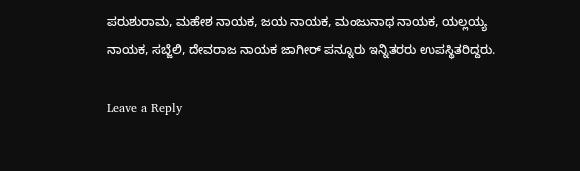ಪರುಶುರಾಮ, ಮಹೇಶ ನಾಯಕ, ಜಯ ನಾಯಕ, ಮಂಜುನಾಥ ನಾಯಕ, ಯಲ್ಲಯ್ಯ ನಾಯಕ, ಸಬ್ಜೆಲಿ, ದೇವರಾಜ ನಾಯಕ ಜಾಗೀರ್ ಪನ್ನೂರು ಇನ್ನಿತರರು ಉಪಸ್ಥಿತರಿದ್ದರು.

Leave a Reply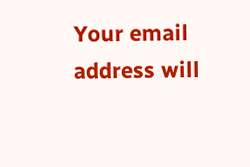Your email address will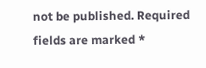not be published. Required fields are marked *